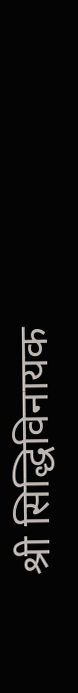श्री सिद्धिविनायक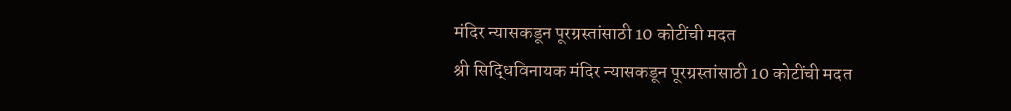मंदिर न्यासकडून पूरग्रस्तांसाठी 10 कोटींची मदत
श्री सिद्धिविनायक मंदिर न्यासकडून पूरग्रस्तांसाठी 10 कोटींची मदत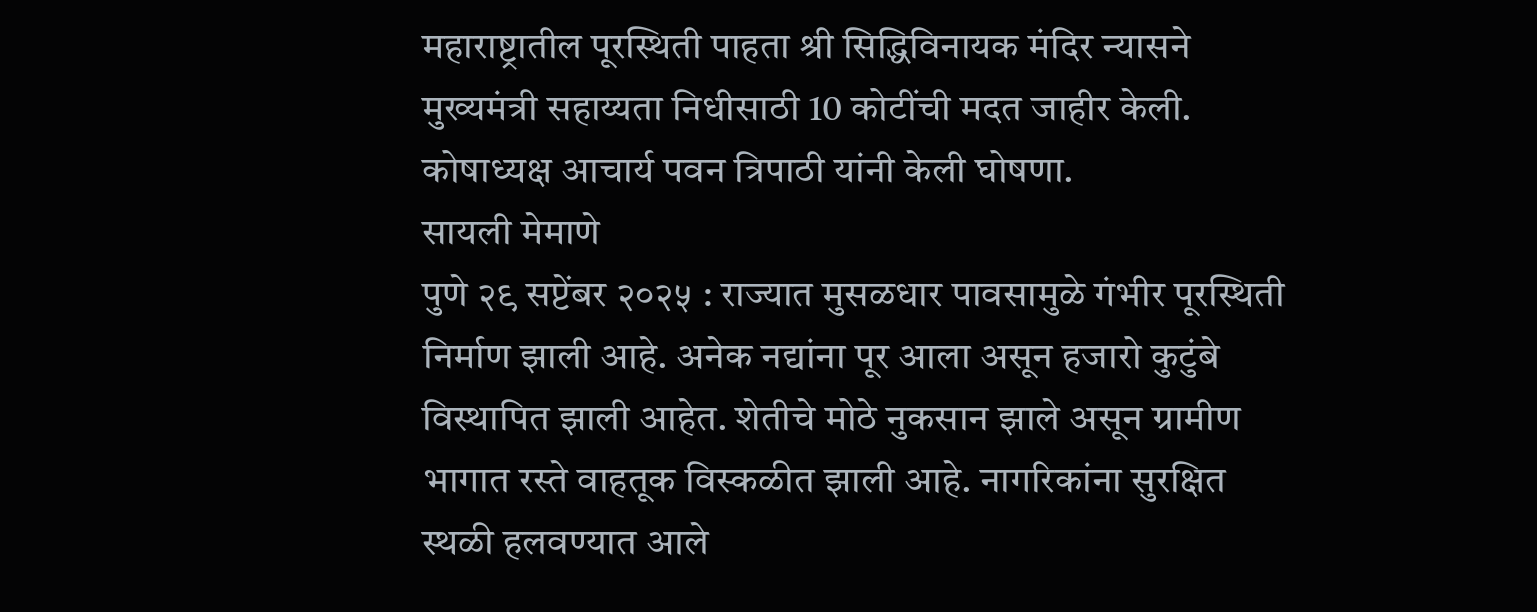महाराष्ट्रातील पूरस्थिती पाहता श्री सिद्धिविनायक मंदिर न्यासने मुख्यमंत्री सहाय्यता निधीसाठी 10 कोटींची मदत जाहीर केली. कोषाध्यक्ष आचार्य पवन त्रिपाठी यांनी केली घोषणा.
सायली मेमाणे
पुणे २९ सप्टेंबर २०२५ : राज्यात मुसळधार पावसामुळे गंभीर पूरस्थिती निर्माण झाली आहे. अनेक नद्यांना पूर आला असून हजारो कुटुंबे विस्थापित झाली आहेत. शेतीचे मोठे नुकसान झाले असून ग्रामीण भागात रस्ते वाहतूक विस्कळीत झाली आहे. नागरिकांना सुरक्षित स्थळी हलवण्यात आले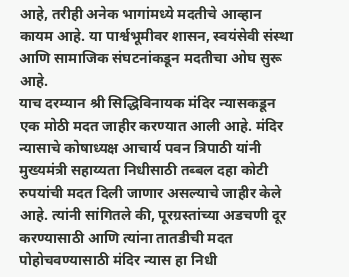आहे, तरीही अनेक भागांमध्ये मदतीचे आव्हान कायम आहे. या पार्श्वभूमीवर शासन, स्वयंसेवी संस्था आणि सामाजिक संघटनांकडून मदतीचा ओघ सुरू आहे.
याच दरम्यान श्री सिद्धिविनायक मंदिर न्यासकडून एक मोठी मदत जाहीर करण्यात आली आहे. मंदिर न्यासाचे कोषाध्यक्ष आचार्य पवन त्रिपाठी यांनी मुख्यमंत्री सहाय्यता निधीसाठी तब्बल दहा कोटी रुपयांची मदत दिली जाणार असल्याचे जाहीर केले आहे. त्यांनी सांगितले की, पूरग्रस्तांच्या अडचणी दूर करण्यासाठी आणि त्यांना तातडीची मदत पोहोचवण्यासाठी मंदिर न्यास हा निधी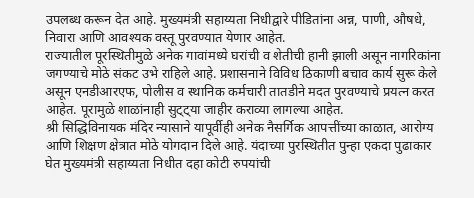उपलब्ध करून देत आहे. मुख्यमंत्री सहाय्यता निधीद्वारे पीडितांना अन्न, पाणी, औषधे, निवारा आणि आवश्यक वस्तू पुरवण्यात येणार आहेत.
राज्यातील पूरस्थितीमुळे अनेक गावांमध्ये घरांची व शेतीची हानी झाली असून नागरिकांना जगण्याचे मोठे संकट उभे राहिले आहे. प्रशासनाने विविध ठिकाणी बचाव कार्य सुरू केले असून एनडीआरएफ, पोलीस व स्थानिक कर्मचारी तातडीने मदत पुरवण्याचे प्रयत्न करत आहेत. पूरामुळे शाळांनाही सुट्ट्या जाहीर कराव्या लागल्या आहेत.
श्री सिद्धिविनायक मंदिर न्यासाने यापूर्वीही अनेक नैसर्गिक आपत्तींच्या काळात, आरोग्य आणि शिक्षण क्षेत्रात मोठे योगदान दिले आहे. यंदाच्या पुरस्थितीत पुन्हा एकदा पुढाकार घेत मुख्यमंत्री सहाय्यता निधीत दहा कोटी रुपयांची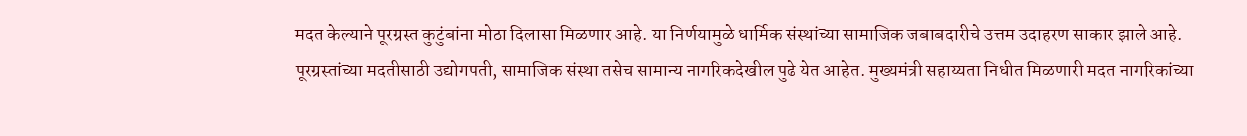मदत केल्याने पूरग्रस्त कुटुंबांना मोठा दिलासा मिळणार आहे. या निर्णयामुळे धार्मिक संस्थांच्या सामाजिक जबाबदारीचे उत्तम उदाहरण साकार झाले आहे.
पूरग्रस्तांच्या मदतीसाठी उद्योगपती, सामाजिक संस्था तसेच सामान्य नागरिकदेखील पुढे येत आहेत. मुख्यमंत्री सहाय्यता निधीत मिळणारी मदत नागरिकांच्या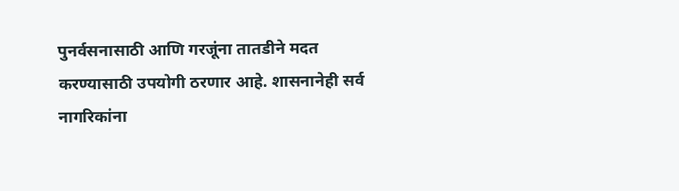पुनर्वसनासाठी आणि गरजूंना तातडीने मदत करण्यासाठी उपयोगी ठरणार आहे. शासनानेही सर्व नागरिकांना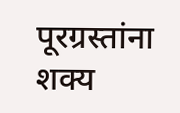पूरग्रस्तांना शक्य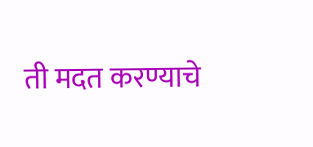ती मदत करण्याचे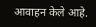आवाहन केले आहे.